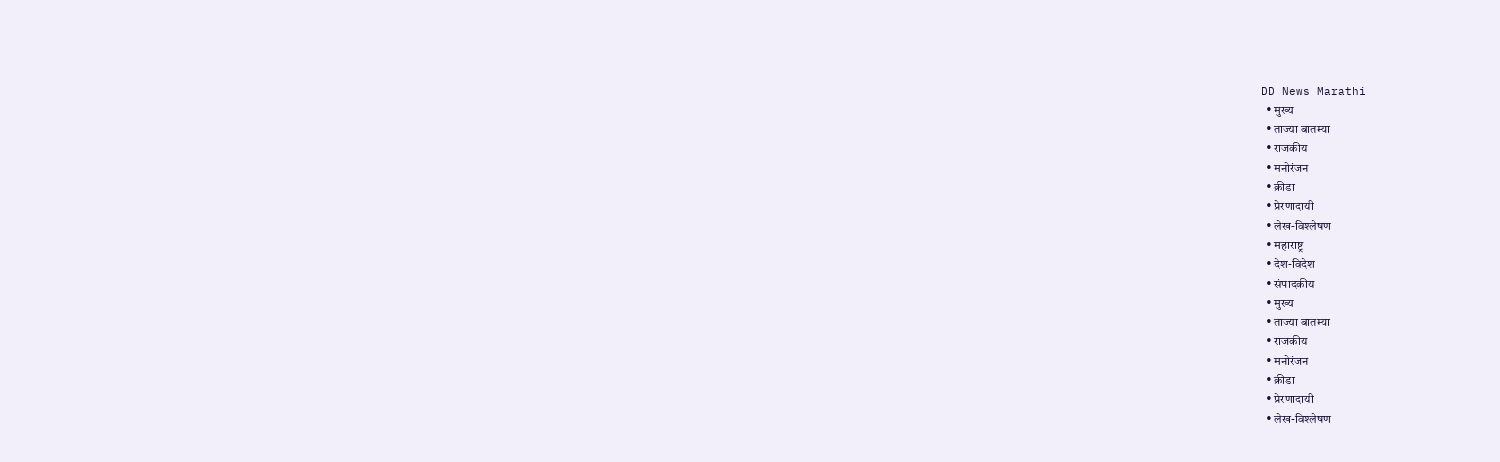DD News Marathi
  • मुख्य
  • ताज्या बातम्या
  • राजकीय
  • मनोरंजन
  • क्रीडा
  • प्रेरणादायी
  • लेख-विश्लेषण
  • महाराष्ट्र
  • देश-विदेश
  • संपादकीय
  • मुख्य
  • ताज्या बातम्या
  • राजकीय
  • मनोरंजन
  • क्रीडा
  • प्रेरणादायी
  • लेख-विश्लेषण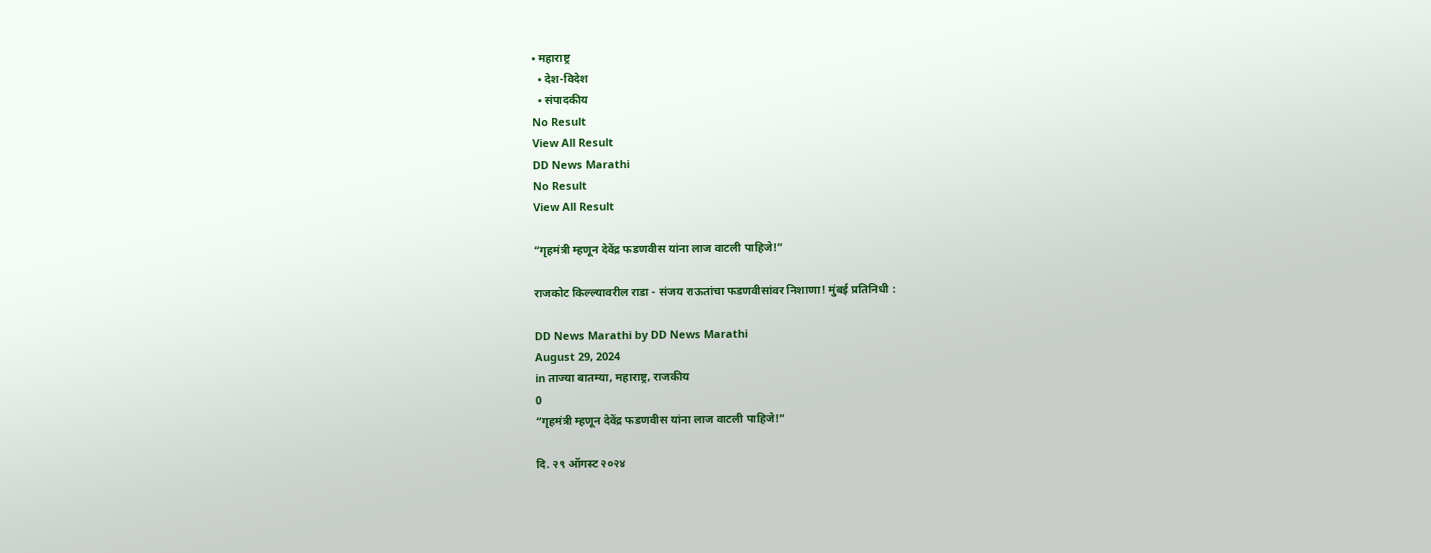• महाराष्ट्र
  • देश-विदेश
  • संपादकीय
No Result
View All Result
DD News Marathi
No Result
View All Result

“गृहमंत्री म्हणून देवेंद्र फडणवीस यांना लाज वाटली पाहिजे!”

राजकोट किल्ल्यावरील राडा - संजय राऊतांचा फडणवीसांवर निशाणा! मुंबई प्रतिनिधी :

DD News Marathi by DD News Marathi
August 29, 2024
in ताज्या बातम्या, महाराष्ट्र, राजकीय
0
“गृहमंत्री म्हणून देवेंद्र फडणवीस यांना लाज वाटली पाहिजे!”

दि. २९ ऑगस्ट २०२४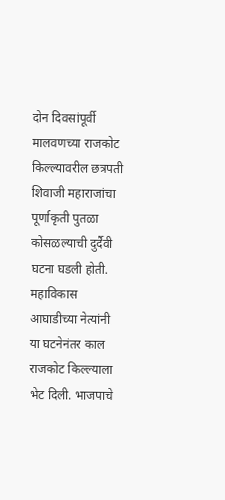दोन दिवसांपूर्वी मालवणच्या राजकोट किल्ल्यावरील छत्रपती शिवाजी महाराजांचा पूर्णाकृती पुतळा कोसळल्याची दुर्दैवी घटना घडली होती. महाविकास आघाडीच्या नेत्यांनी या घटनेनंतर काल राजकोट किल्ल्याला भेट दिली. भाजपाचे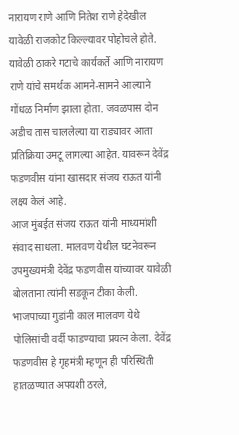नारायण राणे आणि नितेश राणे हेदेखील यावेळी राजकोट किल्ल्यावर पोहोचले होते. यावेळी ठाकरे गटाचे कार्यकर्ते आणि नारायण राणे यांचे समर्थक आमने-सामने आल्याने गोंधळ निर्माण झाला होता. जवळपास दोन अडीच तास चाललेल्या या राड्यावर आता प्रतिक्रिया उमटू लागल्या आहेत. यावरून देवेंद्र फडणवीस यांना खासदार संजय राऊत यांनी लक्ष्य केलं आहे.
आज मुंबईत संजय राऊत यांनी माध्यमांशी संवाद साधला. मालवण येथील घटनेवरून उपमुख्यमंत्री देवेंद्र फडणवीस यांच्यावर यावेळी बोलताना त्यांनी सडकून टीका केली. भाजपाच्या गुडांनी काल मालवण येथे पोलिसांची वर्दी फाडण्याचा प्रयत्न केला. देवेंद्र फडणवीस हे गृहमंत्री म्हणून ही परिस्थिती हातळण्यात अपयशी ठरले,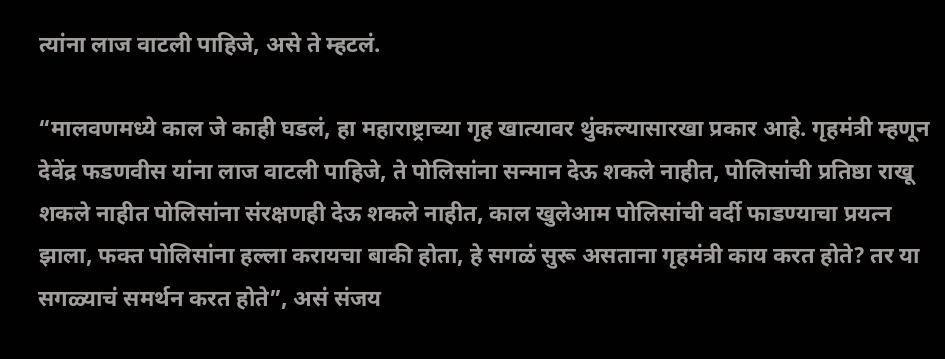त्यांना लाज वाटली पाहिजे, असे ते म्हटलं.

“मालवणमध्ये काल जे काही घडलं, हा महाराष्ट्राच्या गृह खात्यावर थुंकल्यासारखा प्रकार आहे. गृहमंत्री म्हणून देवेंद्र फडणवीस यांना लाज वाटली पाहिजे, ते पोलिसांना सन्मान देऊ शकले नाहीत, पोलिसांची प्रतिष्ठा राखू शकले नाहीत पोलिसांना संरक्षणही देऊ शकले नाहीत, काल खुलेआम पोलिसांची वर्दी फाडण्याचा प्रयत्न झाला, फक्त पोलिसांना हल्ला करायचा बाकी होता, हे सगळं सुरू असताना गृहमंत्री काय करत होते? तर या सगळ्याचं समर्थन करत होते”, असं संजय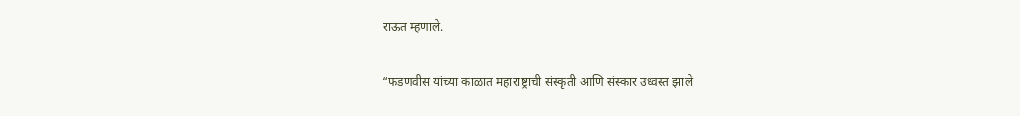राऊत म्हणाले.

“फडणवीस यांच्या काळात महाराष्ट्राची संस्कृती आणि संस्कार उध्वस्त झाले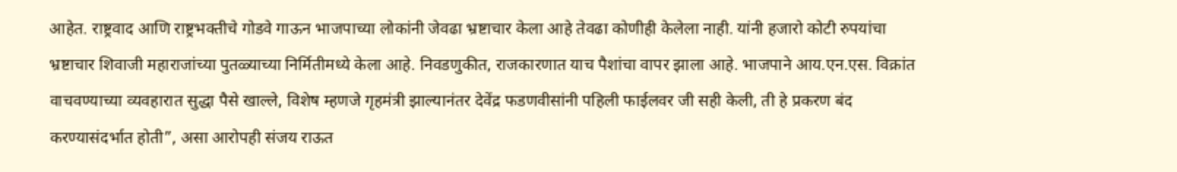आहेत. राष्ट्रवाद आणि राष्ट्रभक्तीचे गोडवे गाऊन भाजपाच्या लोकांनी जेवढा भ्रष्टाचार केला आहे तेवढा कोणीही केलेला नाही. यांनी हजारो कोटी रुपयांचा भ्रष्टाचार शिवाजी महाराजांच्या पुतळ्याच्या निर्मितीमध्ये केला आहे. निवडणुकीत, राजकारणात याच पैशांचा वापर झाला आहे. भाजपाने आय.एन.एस. विक्रांत वाचवण्याच्या व्यवहारात सुद्धा पैसे खाल्ले, विशेष म्हणजे गृहमंत्री झाल्यानंतर देवेंद्र फडणवीसांनी पहिली फाईलवर जी सही केली, ती हे प्रकरण बंद करण्यासंदर्भात होती”, असा आरोपही संजय राऊत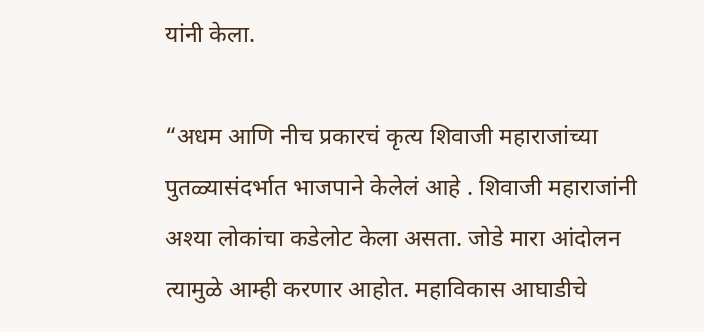यांनी केला.

“अधम आणि नीच प्रकारचं कृत्य शिवाजी महाराजांच्या पुतळ्यासंदर्भात भाजपाने केलेलं आहे . शिवाजी महाराजांनी अश्या लोकांचा कडेलोट केला असता. जोडे मारा आंदोलन त्यामुळे आम्ही करणार आहोत. महाविकास आघाडीचे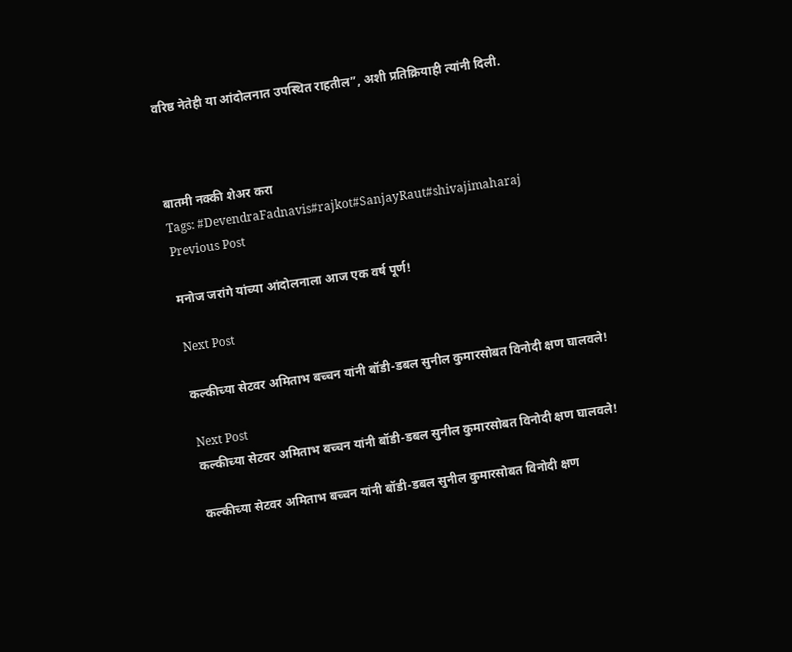वरिष्ठ नेतेही या आंदोलनात उपस्थित राहतील”, अशी प्रतिक्रियाही त्यांनी दिली.



बातमी नक्की शेअर करा
Tags: #DevendraFadnavis#rajkot#SanjayRaut#shivajimaharaj
Previous Post

मनोज जरांगे यांच्या आंदोलनाला आज एक वर्ष पूर्ण!

Next Post

कल्कीच्या सेटवर अमिताभ बच्चन यांनी बॉडी-डबल सुनील कुमारसोबत विनोदी क्षण घालवले!

Next Post
कल्कीच्या सेटवर अमिताभ बच्चन यांनी बॉडी-डबल सुनील कुमारसोबत विनोदी क्षण घालवले!

कल्कीच्या सेटवर अमिताभ बच्चन यांनी बॉडी-डबल सुनील कुमारसोबत विनोदी क्षण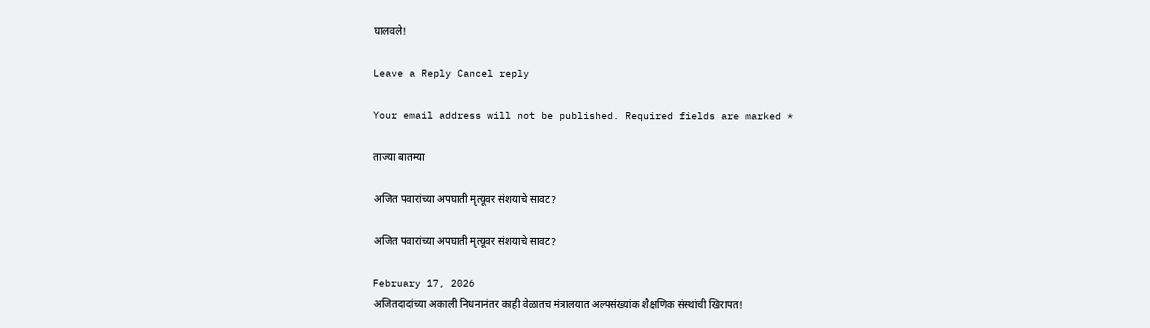घालवले!

Leave a Reply Cancel reply

Your email address will not be published. Required fields are marked *

ताज्या बातम्या

अजित पवारांच्या अपघाती मृत्यूवर संशयाचे सावट?

अजित पवारांच्या अपघाती मृत्यूवर संशयाचे सावट?

February 17, 2026
अजितदादांच्या अकाली निधनानंतर काही वेळातच मंत्रालयात अल्पसंख्यांक शैक्षणिक संस्थांची खिरापत!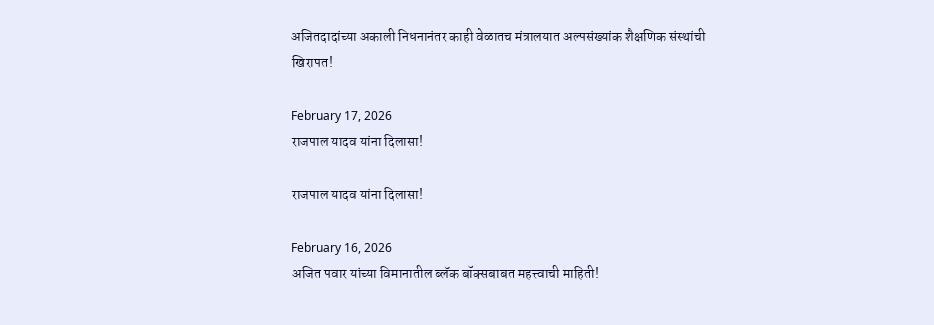अजितदादांच्या अकाली निधनानंतर काही वेळातच मंत्रालयात अल्पसंख्यांक शैक्षणिक संस्थांची खिरापत!

February 17, 2026
राजपाल यादव यांना दिलासा!

राजपाल यादव यांना दिलासा!

February 16, 2026
अजित पवार यांच्या विमानातील ब्लॅक बॉक्सबाबत महत्त्वाची माहिती!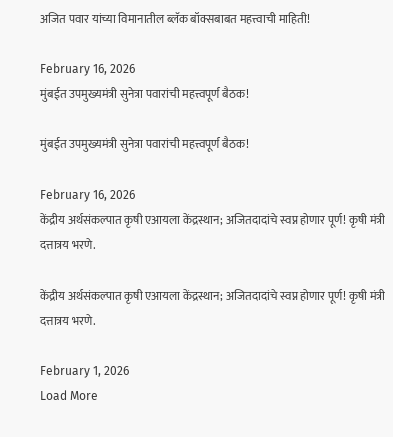अजित पवार यांच्या विमानातील ब्लॅक बॉक्सबाबत महत्त्वाची माहिती!

February 16, 2026
मुंबईत उपमुख्यमंत्री सुनेत्रा पवारांची महत्त्वपूर्ण बैठक!

मुंबईत उपमुख्यमंत्री सुनेत्रा पवारांची महत्त्वपूर्ण बैठक!

February 16, 2026
केंद्रीय अर्थसंकल्पात कृषी एआयला केंद्रस्थान; अजितदादांचे स्वप्न होणार पूर्ण! कृषी मंत्री दत्तात्रय भरणे.

केंद्रीय अर्थसंकल्पात कृषी एआयला केंद्रस्थान; अजितदादांचे स्वप्न होणार पूर्ण! कृषी मंत्री दत्तात्रय भरणे.

February 1, 2026
Load More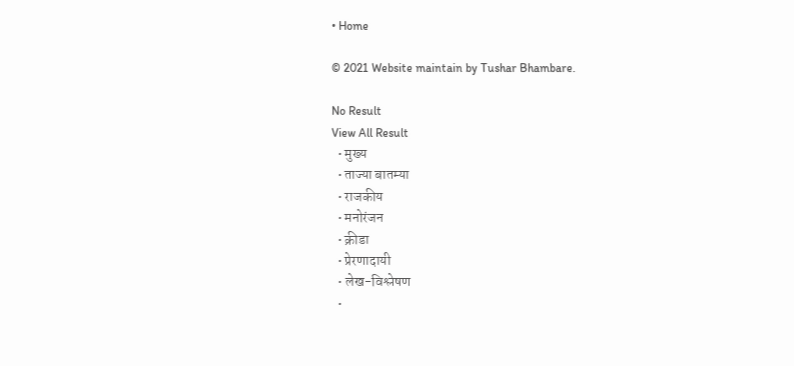• Home

© 2021 Website maintain by Tushar Bhambare.

No Result
View All Result
  • मुख्य
  • ताज्या बातम्या
  • राजकीय
  • मनोरंजन
  • क्रीडा
  • प्रेरणादायी
  • लेख-विश्लेषण
  •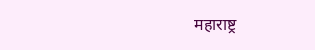महाराष्ट्र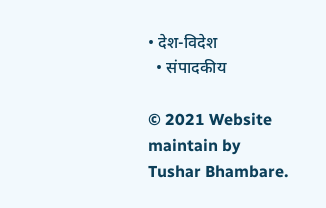• देश-विदेश
  • संपादकीय

© 2021 Website maintain by Tushar Bhambare.